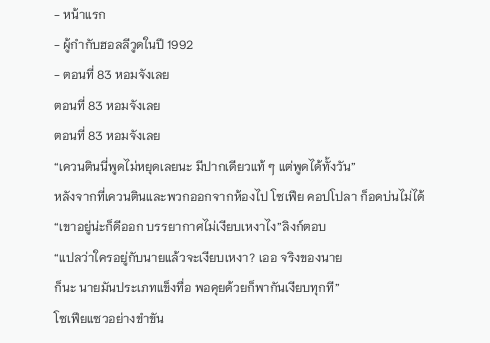- หน้าแรก
- ผู้กำกับฮอลลีวูดในปี 1992
- ตอนที่ 83 หอมจังเลย
ตอนที่ 83 หอมจังเลย
ตอนที่ 83 หอมจังเลย
“เควนตินนี่พูดไม่หยุดเลยนะ มีปากเดียวแท้ ๆ แต่พูดได้ทั้งวัน”
หลังจากที่เควนตินและพวกออกจากห้องไป โซเฟีย คอปโปลา ก็อดบ่นไม่ได้
“เขาอยู่น่ะก็ดีออก บรรยากาศไม่เงียบเหงาไง”ลิงก์ตอบ
“แปลว่าใครอยู่กับนายแล้วจะเงียบเหงา? เออ จริงของนาย
ก็นะ นายมันประเภทแข็งทื่อ พอคุยด้วยก็พากันเงียบทุกที”
โซเฟียแซวอย่างขำขัน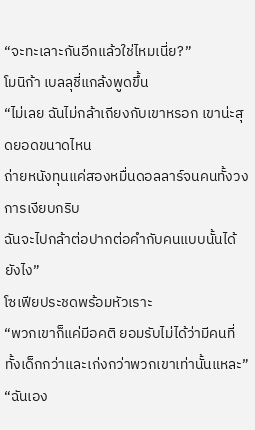“จะทะเลาะกันอีกแล้วใช่ไหมเนี่ย?”
โมนิก้า เบลลุชี่แกล้งพูดขึ้น
“ไม่เลย ฉันไม่กล้าเถียงกับเขาหรอก เขาน่ะสุดยอดขนาดไหน
ถ่ายหนังทุนแค่สองหมื่นดอลลาร์จนคนทั้งวงการเงียบกริบ
ฉันจะไปกล้าต่อปากต่อคำกับคนแบบนั้นได้ยังไง”
โซเฟียประชดพร้อมหัวเราะ
“พวกเขาก็แค่มีอคติ ยอมรับไม่ได้ว่ามีคนที่ทั้งเด็กกว่าและเก่งกว่าพวกเขาเท่านั้นแหละ”
“ฉันเอง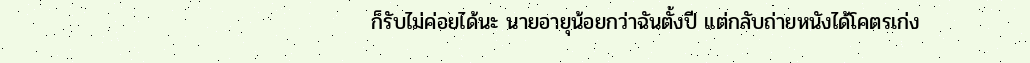ก็รับไม่ค่อยได้นะ นายอายุน้อยกว่าฉันตั้งปี แต่กลับถ่ายหนังได้โคตรเก่ง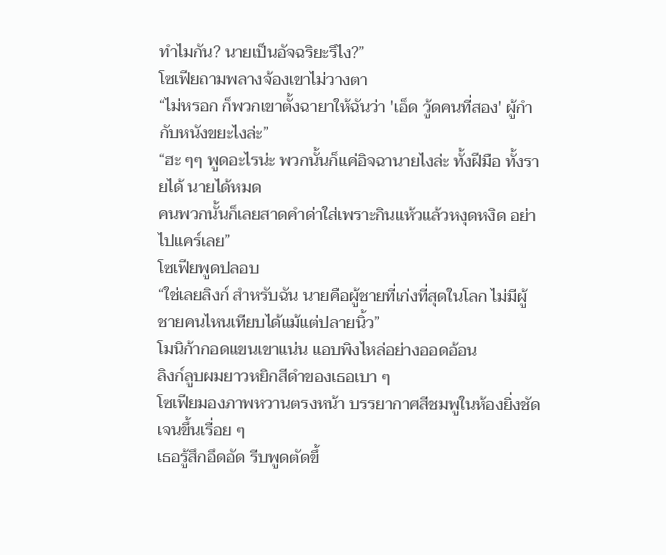ทำไมกัน? นายเป็นอัจฉริยะรึไง?”
โซเฟียถามพลางจ้องเขาไม่วางตา
“ไม่หรอก ก็พวกเขาตั้งฉายาให้ฉันว่า 'เอ็ด วู้ดคนที่สอง' ผู้กำกับหนังขยะไงล่ะ”
“ฮะ ๆๆ พูดอะไรน่ะ พวกนั้นก็แค่อิจฉานายไงล่ะ ทั้งฝีมือ ทั้งรายได้ นายได้หมด
คนพวกนั้นก็เลยสาดคำด่าใส่เพราะกินแห้วแล้วหงุดหงิด อย่าไปแคร์เลย”
โซเฟียพูดปลอบ
“ใช่เลยลิงก์ สำหรับฉัน นายคือผู้ชายที่เก่งที่สุดในโลก ไม่มีผู้ชายคนไหนเทียบได้แม้แต่ปลายนิ้ว”
โมนิก้ากอดแขนเขาแน่น แอบพิงไหล่อย่างออดอ้อน
ลิงก์ลูบผมยาวหยิกสีดำของเธอเบา ๆ
โซเฟียมองภาพหวานตรงหน้า บรรยากาศสีชมพูในห้องยิ่งชัดเจนขึ้นเรื่อย ๆ
เธอรู้สึกอึดอัด รีบพูดตัดขึ้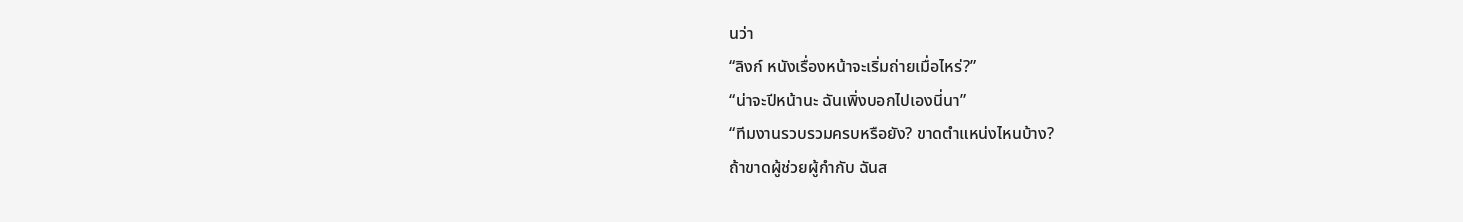นว่า
“ลิงก์ หนังเรื่องหน้าจะเริ่มถ่ายเมื่อไหร่?”
“น่าจะปีหน้านะ ฉันเพิ่งบอกไปเองนี่นา”
“ทีมงานรวบรวมครบหรือยัง? ขาดตำแหน่งไหนบ้าง?
ถ้าขาดผู้ช่วยผู้กำกับ ฉันส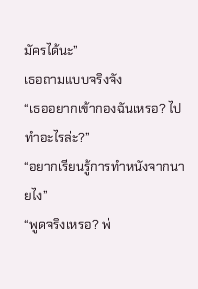มัครได้นะ”
เธอถามแบบจริงจัง
“เธออยากเข้ากองฉันเหรอ? ไปทำอะไรล่ะ?”
“อยากเรียนรู้การทำหนังจากนายไง”
“พูดจริงเหรอ? พ่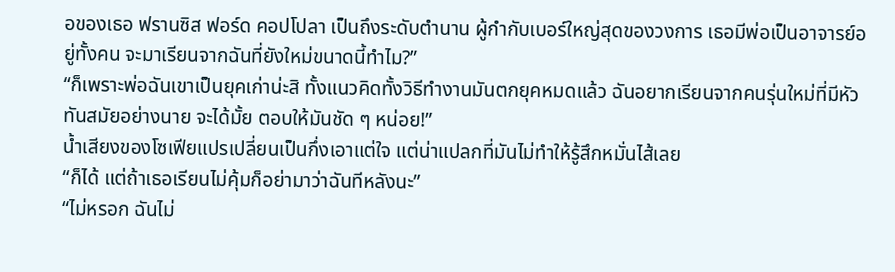อของเธอ ฟรานซิส ฟอร์ด คอปโปลา เป็นถึงระดับตำนาน ผู้กำกับเบอร์ใหญ่สุดของวงการ เธอมีพ่อเป็นอาจารย์อยู่ทั้งคน จะมาเรียนจากฉันที่ยังใหม่ขนาดนี้ทำไม?”
“ก็เพราะพ่อฉันเขาเป็นยุคเก่าน่ะสิ ทั้งแนวคิดทั้งวิธีทำงานมันตกยุคหมดแล้ว ฉันอยากเรียนจากคนรุ่นใหม่ที่มีหัวทันสมัยอย่างนาย จะได้มั้ย ตอบให้มันชัด ๆ หน่อย!”
น้ำเสียงของโซเฟียแปรเปลี่ยนเป็นกึ่งเอาแต่ใจ แต่น่าแปลกที่มันไม่ทำให้รู้สึกหมั่นไส้เลย
“ก็ได้ แต่ถ้าเธอเรียนไม่คุ้มก็อย่ามาว่าฉันทีหลังนะ”
“ไม่หรอก ฉันไม่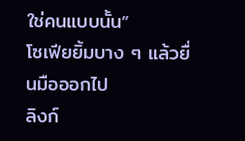ใช่คนแบบนั้น”
โซเฟียยิ้มบาง ๆ แล้วยื่นมือออกไป
ลิงก์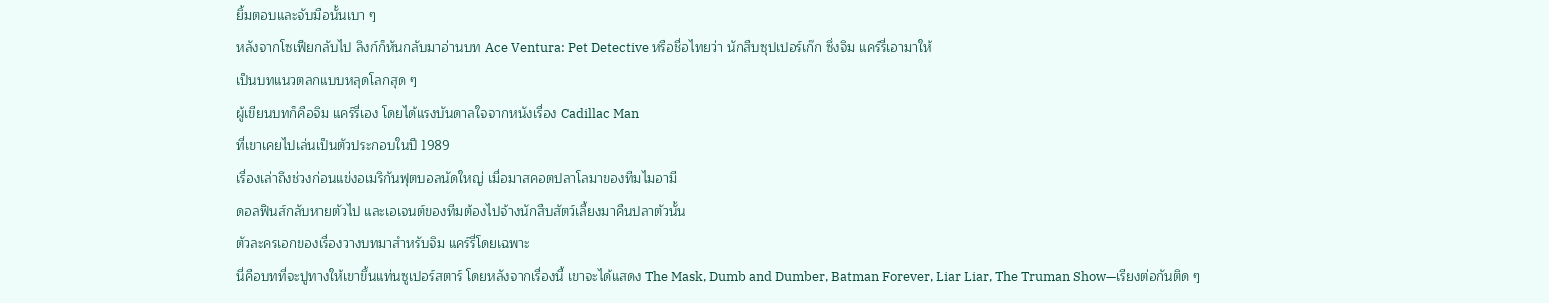ยิ้มตอบและจับมือนั้นเบา ๆ
หลังจากโซเฟียกลับไป ลิงก์ก็หันกลับมาอ่านบท Ace Ventura: Pet Detective หรือชื่อไทยว่า นักสืบซุปเปอร์เก๊ก ซึ่งจิม แคร์รี่เอามาให้
เป็นบทแนวตลกแบบหลุดโลกสุด ๆ
ผู้เขียนบทก็คือจิม แคร์รี่เอง โดยได้แรงบันดาลใจจากหนังเรื่อง Cadillac Man
ที่เขาเคยไปเล่นเป็นตัวประกอบในปี 1989
เรื่องเล่าถึงช่วงก่อนแข่งอเมริกันฟุตบอลนัดใหญ่ เมื่อมาสคอตปลาโลมาของทีมไมอามี
ดอลฟินส์กลับหายตัวไป และเอเจนต์ของทีมต้องไปจ้างนักสืบสัตว์เลี้ยงมาคืนปลาตัวนั้น
ตัวละครเอกของเรื่องวางบทมาสำหรับจิม แคร์รี่โดยเฉพาะ
นี่คือบทที่จะปูทางให้เขาขึ้นแท่นซูเปอร์สตาร์ โดยหลังจากเรื่องนี้ เขาจะได้แสดง The Mask, Dumb and Dumber, Batman Forever, Liar Liar, The Truman Show—เรียงต่อกันติด ๆ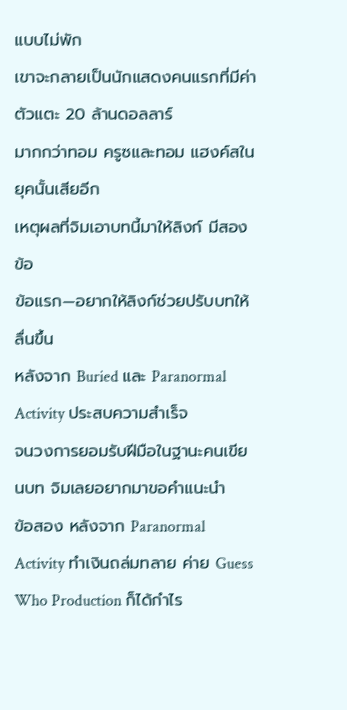แบบไม่พัก
เขาจะกลายเป็นนักแสดงคนแรกที่มีค่าตัวแตะ 20 ล้านดอลลาร์
มากกว่าทอม ครูซและทอม แฮงค์สในยุคนั้นเสียอีก
เหตุผลที่จิมเอาบทนี้มาให้ลิงก์ มีสองข้อ
ข้อแรก—อยากให้ลิงก์ช่วยปรับบทให้ลื่นขึ้น
หลังจาก Buried และ Paranormal Activity ประสบความสำเร็จ
จนวงการยอมรับฝีมือในฐานะคนเขียนบท จิมเลยอยากมาขอคำแนะนำ
ข้อสอง หลังจาก Paranormal Activity ทำเงินถล่มทลาย ค่าย Guess Who Production ก็ได้กำไร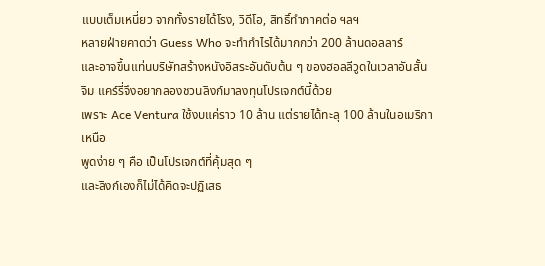แบบเต็มเหนี่ยว จากทั้งรายได้โรง, วิดีโอ, สิทธิ์ทำภาคต่อ ฯลฯ
หลายฝ่ายคาดว่า Guess Who จะทำกำไรได้มากกว่า 200 ล้านดอลลาร์
และอาจขึ้นแท่นบริษัทสร้างหนังอิสระอันดับต้น ๆ ของฮอลลีวูดในเวลาอันสั้น
จิม แคร์รี่จึงอยากลองชวนลิงก์มาลงทุนโปรเจกต์นี้ด้วย
เพราะ Ace Ventura ใช้งบแค่ราว 10 ล้าน แต่รายได้ทะลุ 100 ล้านในอเมริกาเหนือ
พูดง่าย ๆ คือ เป็นโปรเจกต์ที่คุ้มสุด ๆ
และลิงก์เองก็ไม่ได้คิดจะปฏิเสธ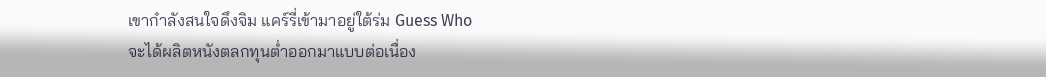เขากำลังสนใจดึงจิม แคร์รี่เข้ามาอยู่ใต้ร่ม Guess Who
จะได้ผลิตหนังตลกทุนต่ำออกมาแบบต่อเนื่อง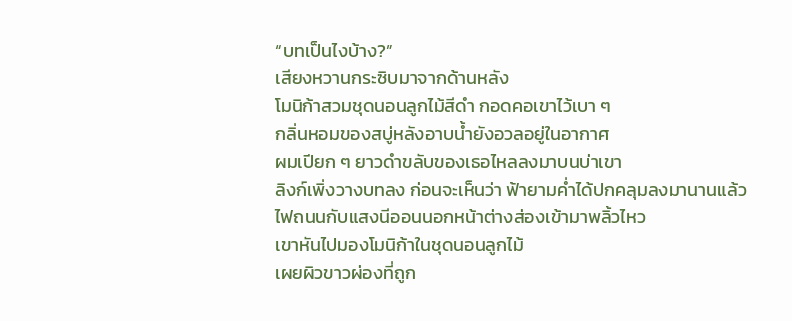“บทเป็นไงบ้าง?”
เสียงหวานกระซิบมาจากด้านหลัง
โมนิก้าสวมชุดนอนลูกไม้สีดำ กอดคอเขาไว้เบา ๆ
กลิ่นหอมของสบู่หลังอาบน้ำยังอวลอยู่ในอากาศ
ผมเปียก ๆ ยาวดำขลับของเธอไหลลงมาบนบ่าเขา
ลิงก์เพิ่งวางบทลง ก่อนจะเห็นว่า ฟ้ายามค่ำได้ปกคลุมลงมานานแล้ว
ไฟถนนกับแสงนีออนนอกหน้าต่างส่องเข้ามาพลิ้วไหว
เขาหันไปมองโมนิก้าในชุดนอนลูกไม้
เผยผิวขาวผ่องที่ถูก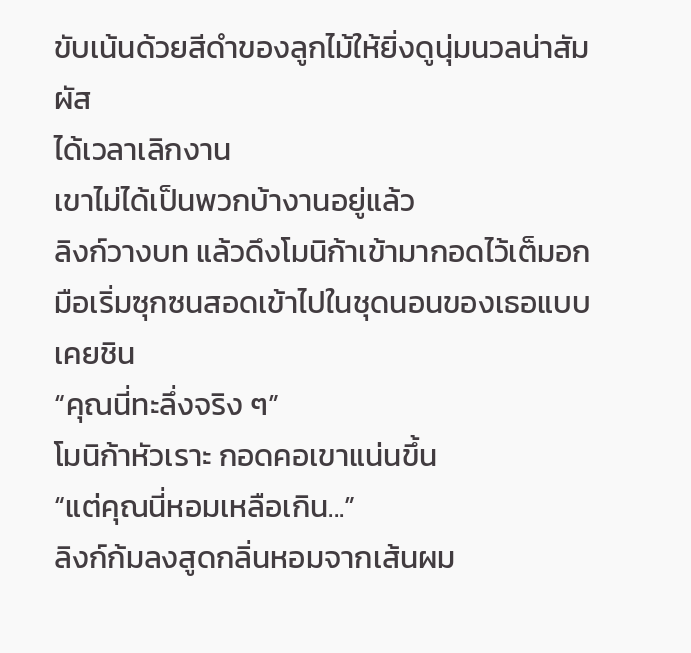ขับเน้นด้วยสีดำของลูกไม้ให้ยิ่งดูนุ่มนวลน่าสัมผัส
ได้เวลาเลิกงาน
เขาไม่ได้เป็นพวกบ้างานอยู่แล้ว
ลิงก์วางบท แล้วดึงโมนิก้าเข้ามากอดไว้เต็มอก มือเริ่มซุกซนสอดเข้าไปในชุดนอนของเธอแบบเคยชิน
“คุณนี่ทะลึ่งจริง ๆ”
โมนิก้าหัวเราะ กอดคอเขาแน่นขึ้น
“แต่คุณนี่หอมเหลือเกิน...”
ลิงก์ก้มลงสูดกลิ่นหอมจากเส้นผม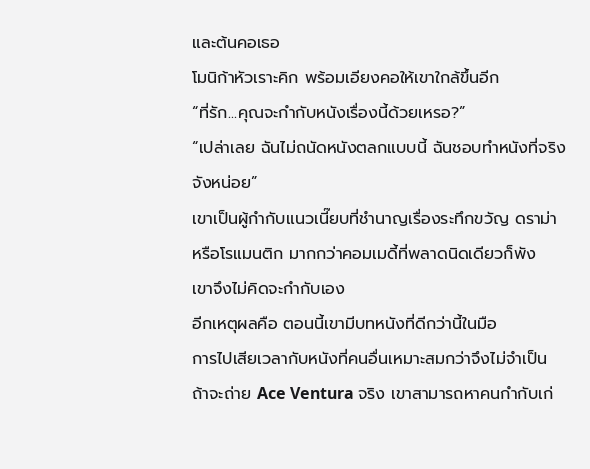และต้นคอเธอ
โมนิก้าหัวเราะคิก พร้อมเอียงคอให้เขาใกล้ขึ้นอีก
“ที่รัก...คุณจะกำกับหนังเรื่องนี้ด้วยเหรอ?”
“เปล่าเลย ฉันไม่ถนัดหนังตลกแบบนี้ ฉันชอบทำหนังที่จริงจังหน่อย”
เขาเป็นผู้กำกับแนวเนี๊ยบที่ชำนาญเรื่องระทึกขวัญ ดราม่า หรือโรแมนติก มากกว่าคอมเมดี้ที่พลาดนิดเดียวก็พัง
เขาจึงไม่คิดจะกำกับเอง
อีกเหตุผลคือ ตอนนี้เขามีบทหนังที่ดีกว่านี้ในมือ
การไปเสียเวลากับหนังที่คนอื่นเหมาะสมกว่าจึงไม่จำเป็น
ถ้าจะถ่าย Ace Ventura จริง เขาสามารถหาคนกำกับเก่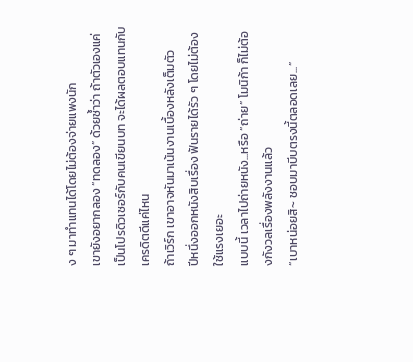ง ๆ มาทำแทนได้โดยไม่ต้องจ่ายแพงนัก
เขายังอยากลอง “ทดลอง” ด้วยซ้ำว่า ถ้าตัวเองแค่เป็นโปรดิวเซอร์กับคนเขียนบท จะได้ผลตอบแทนกับเครดิตดีแค่ไหน
ถ้าเวิร์ก เขาอาจหันมาเน้นงานเบื้องหลังเต็มตัว
ปีหนึ่งออกหนังสิบเรื่อง ฟันรายได้รัว ๆ โดยไม่ต้องใช้แรงเยอะ
แบบนี้ เวลาไปถ่ายหนัง...หรือ “ถ่าย” โมนิก้า ก็ไม่ต้องกังวลเรื่องพลังงานแล้ว
“เบาหน่อยสิ~ ชอบมาบีบตรงนี้ตลอดเลย...”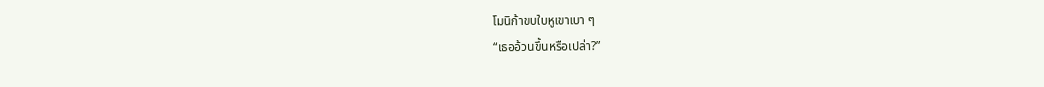โมนิก้าขบใบหูเขาเบา ๆ
“เธออ้วนขึ้นหรือเปล่า?”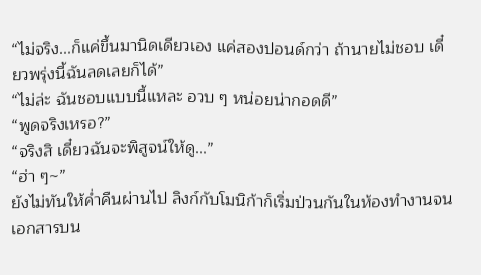“ไม่จริง...ก็แค่ขึ้นมานิดเดียวเอง แค่สองปอนด์กว่า ถ้านายไม่ชอบ เดี๋ยวพรุ่งนี้ฉันลดเลยก็ได้”
“ไม่ล่ะ ฉันชอบแบบนี้แหละ อวบ ๆ หน่อยน่ากอดดี”
“พูดจริงเหรอ?”
“จริงสิ เดี๋ยวฉันจะพิสูจน์ให้ดู...”
“ฮ่า ๆ~”
ยังไม่ทันให้ค่ำคืนผ่านไป ลิงก์กับโมนิก้าก็เริ่มป่วนกันในห้องทำงานจนเอกสารบน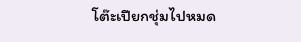โต๊ะเปียกชุ่มไปหมด